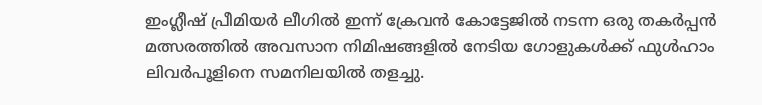ഇംഗ്ലീഷ് പ്രീമിയർ ലീഗിൽ ഇന്ന് ക്രേവൻ കോട്ടേജിൽ നടന്ന ഒരു തകർപ്പൻ മത്സരത്തിൽ അവസാന നിമിഷങ്ങളിൽ നേടിയ ഗോളുകൾക്ക് ഫുൾഹാം ലിവർപൂളിനെ സമനിലയിൽ തളച്ചു.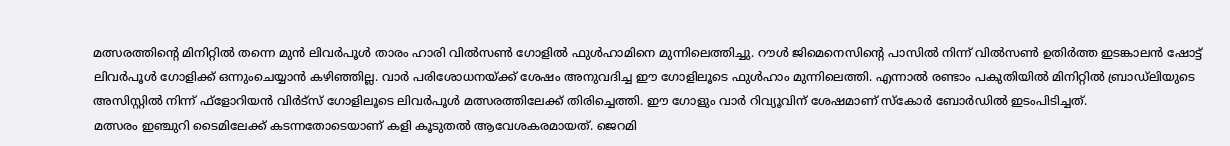മത്സരത്തിന്റെ മിനിറ്റിൽ തന്നെ മുൻ ലിവർപൂൾ താരം ഹാരി വിൽസൺ ഗോളിൽ ഫുൾഹാമിനെ മുന്നിലെത്തിച്ചു. റൗൾ ജിമെനെസിന്റെ പാസിൽ നിന്ന് വിൽസൺ ഉതിർത്ത ഇടങ്കാലൻ ഷോട്ട് ലിവർപൂൾ ഗോളിക്ക് ഒന്നുംചെയ്യാൻ കഴിഞ്ഞില്ല. വാർ പരിശോധനയ്ക്ക് ശേഷം അനുവദിച്ച ഈ ഗോളിലൂടെ ഫുൾഹാം മുന്നിലെത്തി. എന്നാൽ രണ്ടാം പകുതിയിൽ മിനിറ്റിൽ ബ്രാഡ്ലിയുടെ അസിസ്റ്റിൽ നിന്ന് ഫ്ളോറിയൻ വിർട്സ് ഗോളിലൂടെ ലിവർപൂൾ മത്സരത്തിലേക്ക് തിരിച്ചെത്തി. ഈ ഗോളും വാർ റിവ്യൂവിന് ശേഷമാണ് സ്കോർ ബോർഡിൽ ഇടംപിടിച്ചത്.
മത്സരം ഇഞ്ചുറി ടൈമിലേക്ക് കടന്നതോടെയാണ് കളി കൂടുതൽ ആവേശകരമായത്. ജെറമി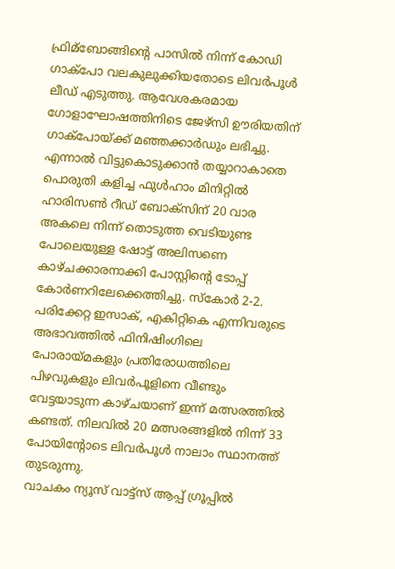ഫ്രിമ്ബോങ്ങിന്റെ പാസിൽ നിന്ന് കോഡി ഗാക്പോ വലകുലുക്കിയതോടെ ലിവർപൂൾ ലീഡ് എടുത്തു. ആവേശകരമായ ഗോളാഘോഷത്തിനിടെ ജേഴ്സി ഊരിയതിന് ഗാക്പോയ്ക്ക് മഞ്ഞക്കാർഡും ലഭിച്ചു. എന്നാൽ വിട്ടുകൊടുക്കാൻ തയ്യാറാകാതെ പൊരുതി കളിച്ച ഫുൾഹാം മിനിറ്റിൽ ഹാരിസൺ റീഡ് ബോക്സിന് 20 വാര അകലെ നിന്ന് തൊടുത്ത വെടിയുണ്ട പോലെയുള്ള ഷോട്ട് അലിസണെ കാഴ്ചക്കാരനാക്കി പോസ്റ്റിന്റെ ടോപ്പ് കോർണറിലേക്കെത്തിച്ചു. സ്കോർ 2-2.
പരിക്കേറ്റ ഇസാക്, എകിറ്റികെ എന്നിവരുടെ അഭാവത്തിൽ ഫിനിഷിംഗിലെ പോരായ്മകളും പ്രതിരോധത്തിലെ പിഴവുകളും ലിവർപൂളിനെ വീണ്ടും വേട്ടയാടുന്ന കാഴ്ചയാണ് ഇന്ന് മത്സരത്തിൽ കണ്ടത്. നിലവിൽ 20 മത്സരങ്ങളിൽ നിന്ന് 33 പോയിന്റോടെ ലിവർപൂൾ നാലാം സ്ഥാനത്ത് തുടരുന്നു.
വാചകം ന്യൂസ് വാട്ട്സ് ആപ്പ് ഗ്രൂപ്പിൽ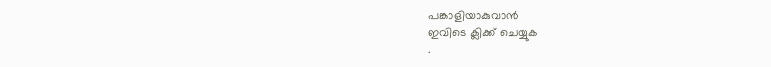പങ്കാളിയാകുവാൻ
ഇവിടെ ക്ലിക്ക് ചെയ്യുക
.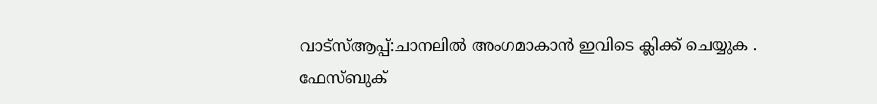വാട്സ്ആപ്പ്:ചാനലിൽ അംഗമാകാൻ ഇവിടെ ക്ലിക്ക് ചെയ്യുക .
ഫേസ്ബുക്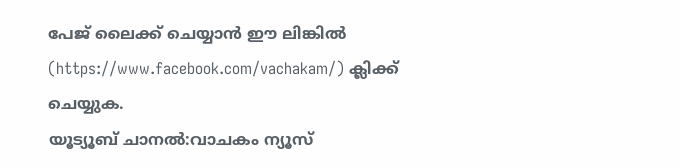പേജ് ലൈക്ക് ചെയ്യാൻ ഈ ലിങ്കിൽ (https://www.facebook.com/vachakam/) ക്ലിക്ക് ചെയ്യുക.
യൂട്യൂബ് ചാനൽ:വാചകം ന്യൂസ്